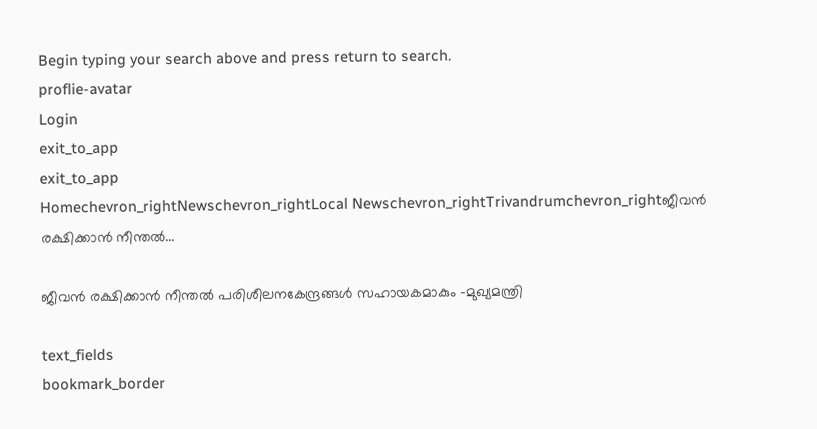Begin typing your search above and press return to search.
proflie-avatar
Login
exit_to_app
exit_to_app
Homechevron_rightNewschevron_rightLocal Newschevron_rightTrivandrumchevron_rightജീവൻ രക്ഷിക്കാൻ നീന്തൽ...

ജീവൻ രക്ഷിക്കാൻ നീന്തൽ പരിശീലനകേന്ദ്രങ്ങൾ സഹായകമാകും -മുഖ്യമന്ത്രി

text_fields
bookmark_border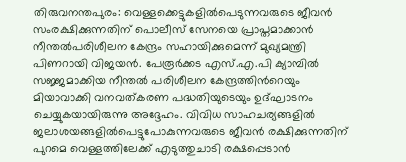തിരുവനന്തപുരം: വെള്ളക്കെട്ടുകളിൽപെടുന്നവരുടെ ജീവൻ സംരക്ഷിക്കുന്നതിന് പൊലീസ് സേനയെ പ്രാപ്തമാക്കാൻ നീന്തൽപരിശീലന കേന്ദ്രം സഹായിക്കുമെന്ന് മുഖ്യമന്ത്രി പിണറായി വിജയൻ. പേരൂർക്കട എസ്.എ.പി ക്യാമ്പിൽ സജ്ജമാക്കിയ നീന്തൽ പരിശീലന കേന്ദ്രത്തിന്‍റെയും മിയാവാക്കി വനവത്കരണ പദ്ധതിയുടെയും ഉദ്ഘാടനം ചെയ്യുകയായിരുന്നു അദ്ദേഹം. വിവിധ സാഹചര്യങ്ങളിൽ ജലാശയങ്ങളിൽപെട്ടുപോകുന്നവരുടെ ജീവൻ രക്ഷിക്കുന്നതിന് പുറമെ വെള്ളത്തിലേക്ക് എടുത്തുചാടി രക്ഷപ്പെടാൻ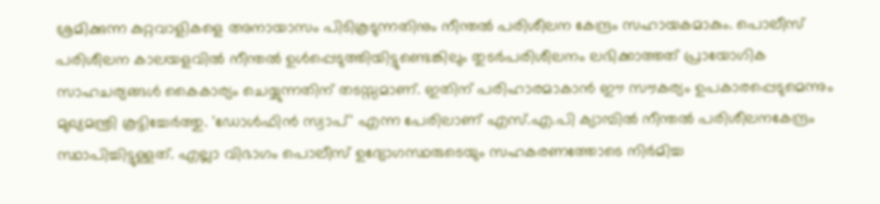ശ്രമിക്കുന്ന കുറ്റവാളികളെ അനായാസം പിടികൂടുന്നതിനും നീന്തൽ പരിശീലന കേന്ദ്രം സഹായകമാകും. പൊലീസ് പരിശീലന കാലയളവിൽ നീന്തൽ ഉൾപ്പെടുത്തിയിട്ടുണ്ടെങ്കിലും തുടർപരിശീലനം ലഭിക്കാത്തത് പ്രായോഗിക സാഹചര്യങ്ങൾ കൈകാര്യം ചെയ്യുന്നതിന് തടസ്സമാണ്. ഇതിന് പരിഹാരമാകാൻ ഈ സൗകര്യം ഉപകാരപ്പെടുമെന്നും മുഖ്യമന്ത്രി കൂട്ടിച്ചേർത്തു. 'ഡോൾഫിൻ സ്വാപ്' എന്ന പേരിലാണ് എസ്.എ.പി ക്യാമ്പിൽ നീന്തൽ പരിശീലനകേന്ദ്രം സ്ഥാപിച്ചിട്ടുള്ളത്. എല്ലാ വിഭാഗം പൊലീസ് ഉദ്യോഗസ്ഥരുടെയും സഹകരണത്തോടെ നിർമിച്ച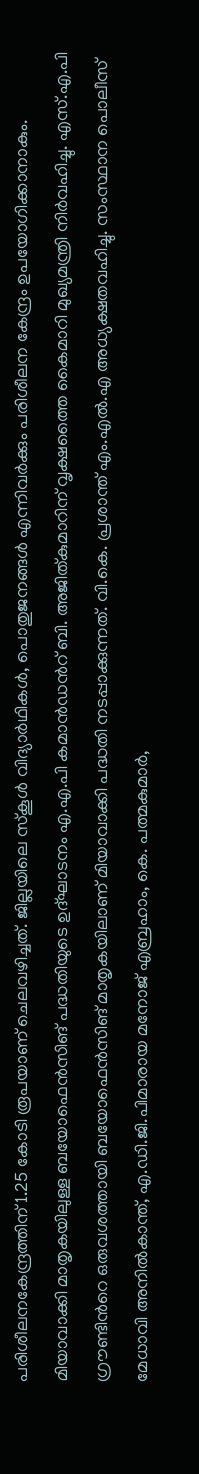പരിശീലനകേന്ദ്രത്തിന് 1.25 കോടി രൂപയാണ് ചെലവഴിച്ചത്. ജില്ലയിലെ സ്‌കൂൾ വിദ്യാർഥികൾ, പൊതുജനങ്ങൾ എന്നിവർക്കും പരിശീലന കേന്ദ്രം ഉപയോഗിക്കാനാകും. മിയാവാക്കി മാതൃകയിലുള്ള ബയോഫെൻസിങ് പദ്ധതിയുടെ ഉദ്ഘാടനം എ.എ.പി കമാൻഡന്‍റ് ബി. അജിത്കുമാറിന് വൃക്ഷത്തൈ കൈമാറി മുഖ്യമന്ത്രി നിർവഹിച്ചു. എസ്.എ.പി ഗ്രൗണ്ടിന്‍റെ ഒരുവശത്തായി ബയോഫെൻസിങ് മാതൃകയിലാണ് മിയാവാക്കി പദ്ധതി നടപ്പാക്കുന്നത്. വി.കെ. പ്രശാന്ത് എം.എൽ.എ അധ്യക്ഷതവഹിച്ചു. സംസ്ഥാന പൊലീസ് മേധാവി അനിൽകാന്ത്, എ.ഡി.ജി.പിമാരായ മനോജ് എബ്രഹാം, കെ. പത്മകുമാർ,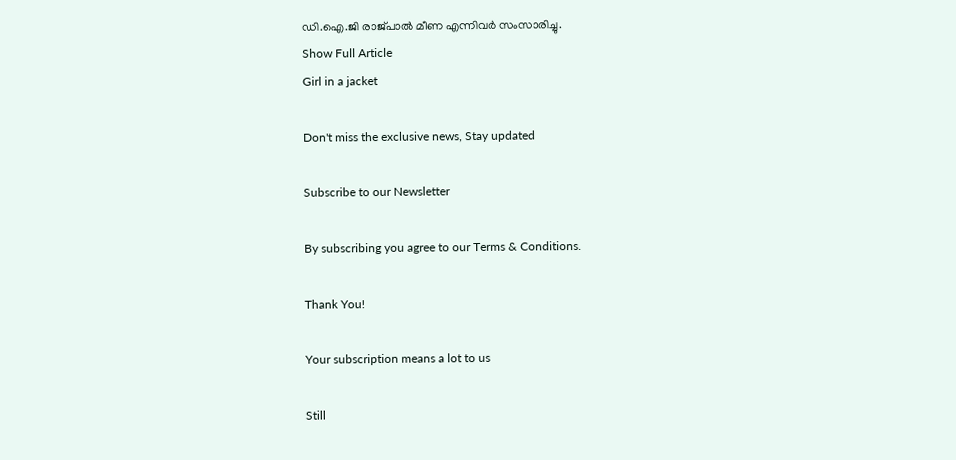ഡി.ഐ.ജി രാജ്പാൽ മീണ എന്നിവർ സംസാരിച്ചു.
Show Full Article
Girl in a jacket

Don't miss the exclusive news, Stay updated

Subscribe to our Newsletter

By subscribing you agree to our Terms & Conditions.

Thank You!

Your subscription means a lot to us

Still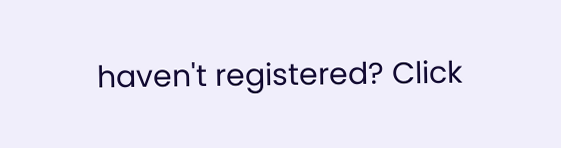haven't registered? Click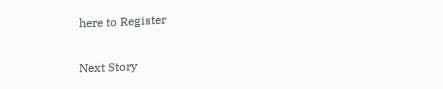here to Register

Next Story